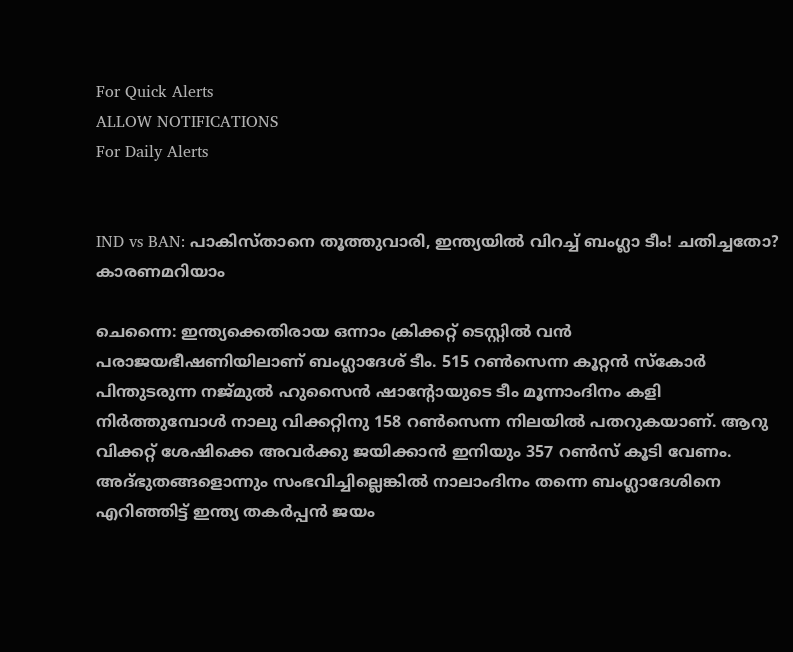For Quick Alerts
ALLOW NOTIFICATIONS
For Daily Alerts


IND vs BAN: പാകിസ്താനെ തൂത്തുവാരി, ഇന്ത്യയില്‍ വിറച്ച് ബംഗ്ലാ ടീം! ചതിച്ചതോ? കാരണമറിയാം

ചെന്നൈ: ഇന്ത്യക്കെതിരായ ഒന്നാം ക്രിക്കറ്റ് ടെസ്റ്റില്‍ വന്‍ പരാജയഭീഷണിയിലാണ് ബംഗ്ലാദേശ് ടീം. 515 റണ്‍സെന്ന കൂറ്റന്‍ സ്‌കോര്‍ പിന്തുടരുന്ന നജ്മുല്‍ ഹുസൈന്‍ ഷാന്റോയുടെ ടീം മൂന്നാംദിനം കളി നിര്‍ത്തുമ്പോള്‍ നാലു വിക്കറ്റിനു 158 റണ്‍സെന്ന നിലയില്‍ പതറുകയാണ്. ആറു വിക്കറ്റ് ശേഷിക്കെ അവര്‍ക്കു ജയിക്കാന്‍ ഇനിയും 357 റണ്‍സ് കൂടി വേണം. അദ്ഭുതങ്ങളൊന്നും സംഭവിച്ചില്ലെങ്കില്‍ നാലാംദിനം തന്നെ ബംഗ്ലാദേശിനെ എറിഞ്ഞിട്ട് ഇന്ത്യ തകര്‍പ്പന്‍ ജയം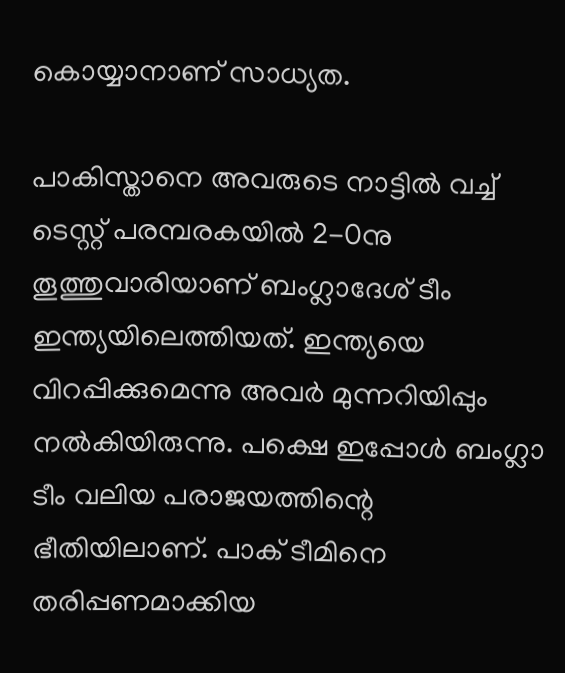കൊയ്യാനാണ് സാധ്യത.

പാകിസ്താനെ അവരുടെ നാട്ടില്‍ വച്ച് ടെസ്റ്റ് പരമ്പരകയില്‍ 2-0നു തൂത്തുവാരിയാണ് ബംഗ്ലാദേശ് ടീം ഇന്ത്യയിലെത്തിയത്. ഇന്ത്യയെ വിറപ്പിക്കുമെന്നു അവര്‍ മുന്നറിയിപ്പും നല്‍കിയിരുന്നു. പക്ഷെ ഇപ്പോള്‍ ബംഗ്ലാ ടീം വലിയ പരാജയത്തിന്റെ ഭീതിയിലാണ്. പാക് ടീമിനെ തരിപ്പണമാക്കിയ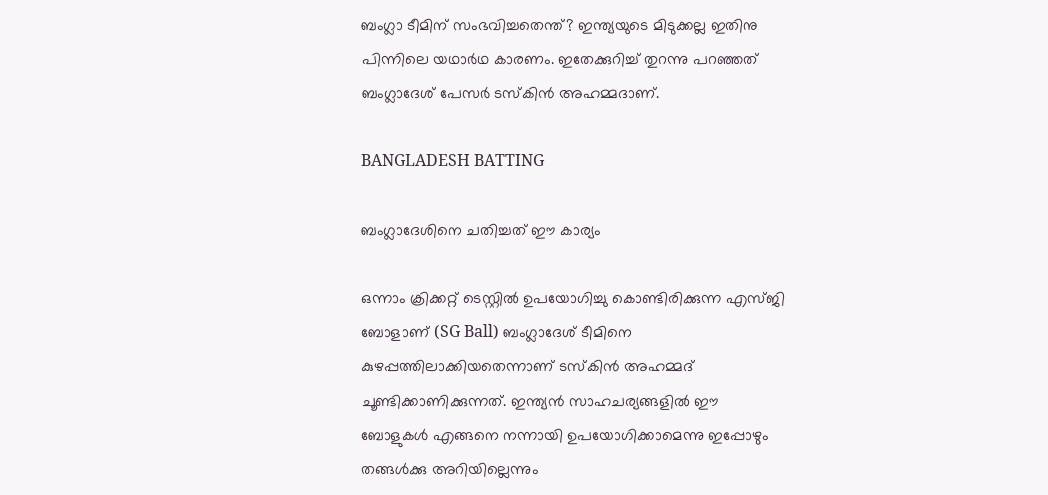ബംഗ്ലാ ടീമിന് സംഭവിച്ചതെന്ത്? ഇന്ത്യയുടെ മിടുക്കല്ല ഇതിനു പിന്നിലെ യഥാര്‍ഥ കാരണം. ഇതേക്കുറിച്ച് തുറന്നു പറഞ്ഞത് ബംഗ്ലാദേശ് പേസര്‍ ടസ്‌കിന്‍ അഹമ്മദാണ്.

BANGLADESH BATTING

ബംഗ്ലാദേശിനെ ചതിച്ചത് ഈ കാര്യം

ഒന്നാം ക്രിക്കറ്റ് ടെസ്റ്റില്‍ ഉപയോഗിച്ചു കൊണ്ടിരിക്കുന്ന എസ്ജി ബോളാണ് (SG Ball) ബംഗ്ലാദേശ് ടീമിനെ കുഴപ്പത്തിലാക്കിയതെന്നാണ് ടസ്‌കിന്‍ അഹമ്മദ് ചൂണ്ടിക്കാണിക്കുന്നത്. ഇന്ത്യന്‍ സാഹചര്യങ്ങളില്‍ ഈ ബോളുകള്‍ എങ്ങനെ നന്നായി ഉപയോഗിക്കാമെന്നു ഇപ്പോഴും തങ്ങള്‍ക്കു അറിയില്ലെന്നും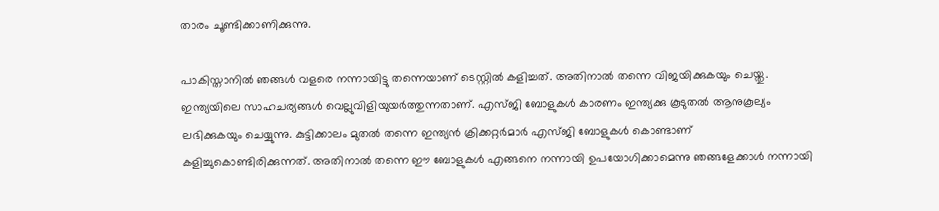താരം ചൂണ്ടിക്കാണിക്കുന്നു.

പാകിസ്താനില്‍ ഞങ്ങള്‍ വളരെ നന്നായിട്ടു തന്നെയാണ് ടെസ്റ്റില്‍ കളിച്ചത്. അതിനാല്‍ തന്നെ വിജയിക്കുകയും ചെയ്തു. ഇന്ത്യയിലെ സാഹചര്യങ്ങള്‍ വെല്ലുവിളിയുയര്‍ത്തുന്നതാണ്. എസ്ജി ബോളുകള്‍ കാരണം ഇന്ത്യക്കു കൂടുതല്‍ ആനുകൂല്യം ലഭിക്കുകയും ചെയ്യുന്നു. കുട്ടിക്കാലം മുതല്‍ തന്നെ ഇന്ത്യന്‍ ക്രിക്കറ്റര്‍മാര്‍ എസ്ജി ബോളുകള്‍ കൊണ്ടാണ് കളിച്ചുകൊണ്ടിരിക്കുന്നത്. അതിനാല്‍ തന്നെ ഈ ബോളുകള്‍ എങ്ങനെ നന്നായി ഉപയോഗിക്കാമെന്നു ഞങ്ങളേക്കാള്‍ നന്നായി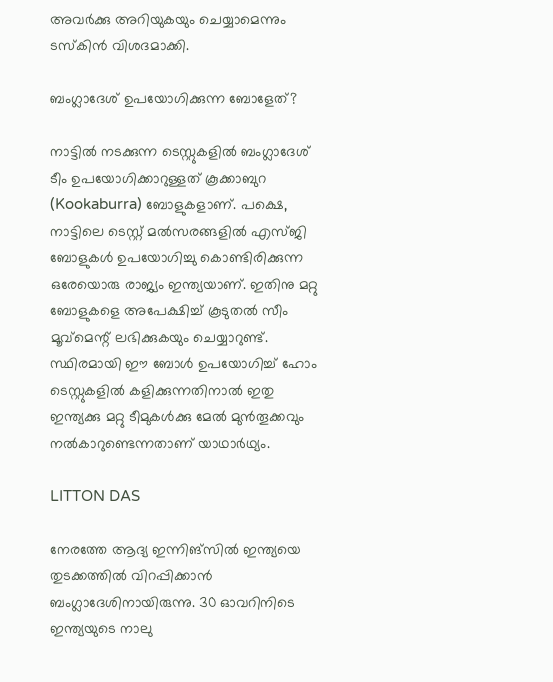അവര്‍ക്കു അറിയുകയും ചെയ്യാമെന്നും ടസ്‌കിന്‍ വിശദമാക്കി.

ബംഗ്ലാദേശ് ഉപയോഗിക്കുന്ന ബോളേത്?

നാട്ടില്‍ നടക്കുന്ന ടെസ്റ്റുകളില്‍ ബംഗ്ലാദേശ് ടീം ഉപയോഗിക്കാറുള്ളത് കൂക്കാബുറ (Kookaburra) ബോളുകളാണ്. പക്ഷെ, നാട്ടിലെ ടെസ്റ്റ് മല്‍സരങ്ങളില്‍ എസ്ജി ബോളുകള്‍ ഉപയോഗിച്ചു കൊണ്ടിരിക്കുന്ന ഒരേയൊരു രാജ്യം ഇന്ത്യയാണ്. ഇതിനു മറ്റു ബോളുകളെ അപേക്ഷിച്ച് കൂടുതല്‍ സീം മൂവ്‌മെന്റ് ലഭിക്കുകയും ചെയ്യാറുണ്ട്. സ്ഥിരമായി ഈ ബോള്‍ ഉപയോഗിച്ച് ഹോം ടെസ്റ്റുകളില്‍ കളിക്കുന്നതിനാല്‍ ഇതു ഇന്ത്യക്കു മറ്റു ടീമുകള്‍ക്കു മേല്‍ മുന്‍തൂക്കവും നല്‍കാറുണ്ടെന്നതാണ് യാഥാര്‍ഥ്യം.

LITTON DAS

നേരത്തേ ആദ്യ ഇന്നിങ്‌സില്‍ ഇന്ത്യയെ തുടക്കത്തില്‍ വിറപ്പിക്കാന്‍ ബംഗ്ലാദേശിനായിരുന്നു. 30 ഓവറിനിടെ ഇന്ത്യയുടെ നാലു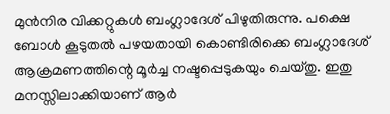മുന്‍നിര വിക്കറ്റുകള്‍ ബംഗ്ലാദേശ് പിഴുതിരുന്നു. പക്ഷെ ബോള്‍ കൂടുതല്‍ പഴയതായി കൊണ്ടിരിക്കെ ബംഗ്ലാദേശ് ആക്രമണത്തിന്റെ മൂര്‍ച്ച നഷ്ടപ്പെടുകയും ചെയ്തു. ഇതു മനസ്സിലാക്കിയാണ് ആര്‍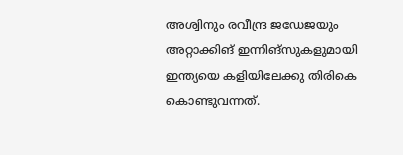അശ്വിനും രവീന്ദ്ര ജഡേജയും അറ്റാക്കിങ് ഇന്നിങ്‌സുകളുമായി ഇന്ത്യയെ കളിയിലേക്കു തിരികെ കൊണ്ടുവന്നത്.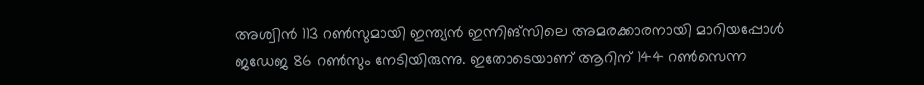അശ്വിന്‍ 113 റണ്‍സുമായി ഇന്ത്യന്‍ ഇന്നിങ്‌സിലെ അമരക്കാരനായി മാറിയപ്പോള്‍ ജഡേജ 86 റണ്‍സും നേടിയിരുന്നു. ഇതോടെയാണ് ആറിന് 144 റണ്‍സെന്ന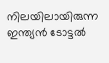നിലയിലായിരുന്ന ഇന്ത്യന്‍ ടോട്ടല്‍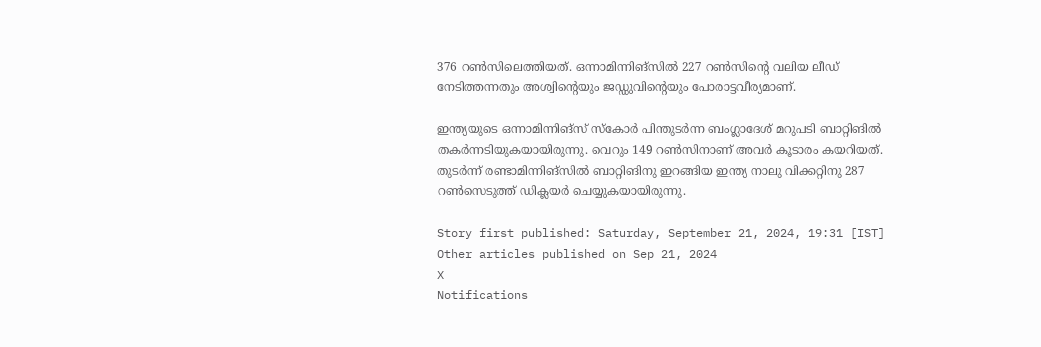376 റണ്‍സിലെത്തിയത്. ഒന്നാമിന്നിങ്‌സില്‍ 227 റണ്‍സിന്റെ വലിയ ലീഡ് നേടിത്തന്നതും അശ്വിന്റെയും ജഡ്ഡുവിന്റെയും പോരാട്ടവീര്യമാണ്.

ഇന്ത്യയുടെ ഒന്നാമിന്നിങ്‌സ് സ്‌കോര്‍ പിന്തുടര്‍ന്ന ബംഗ്ലാദേശ് മറുപടി ബാറ്റിങില്‍ തകര്‍ന്നടിയുകയായിരുന്നു. വെറും 149 റണ്‍സിനാണ് അവര്‍ കൂടാരം കയറിയത്. തുടര്‍ന്ന് രണ്ടാമിന്നിങ്‌സില്‍ ബാറ്റിങിനു ഇറങ്ങിയ ഇന്ത്യ നാലു വിക്കറ്റിനു 287 റണ്‍സെടുത്ത് ഡിക്ലയര്‍ ചെയ്യുകയായിരുന്നു.

Story first published: Saturday, September 21, 2024, 19:31 [IST]
Other articles published on Sep 21, 2024
X
Notifications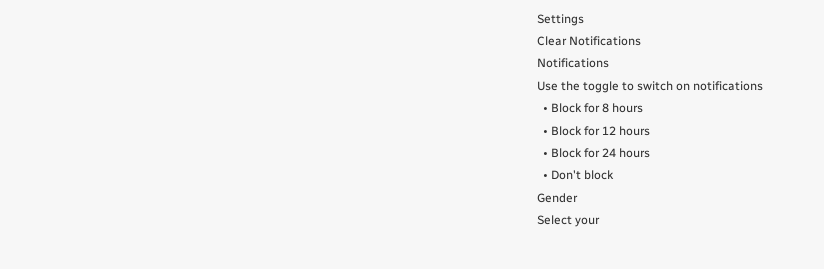Settings
Clear Notifications
Notifications
Use the toggle to switch on notifications
  • Block for 8 hours
  • Block for 12 hours
  • Block for 24 hours
  • Don't block
Gender
Select your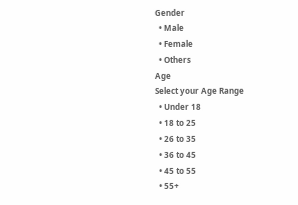Gender
  • Male
  • Female
  • Others
Age
Select your Age Range
  • Under 18
  • 18 to 25
  • 26 to 35
  • 36 to 45
  • 45 to 55
  • 55+